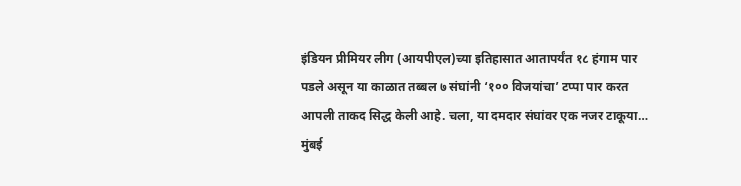इंडियन प्रीमियर लीग (आयपीएल)च्या इतिहासात आतापर्यंत १८ हंगाम पार पडले असून या काळात तब्बल ७ संघांनी ‘१०० विजयांचा’ टप्पा पार करत आपली ताकद सिद्ध केली आहे. चला, या दमदार संघांवर एक नजर टाकूया…
मुंबई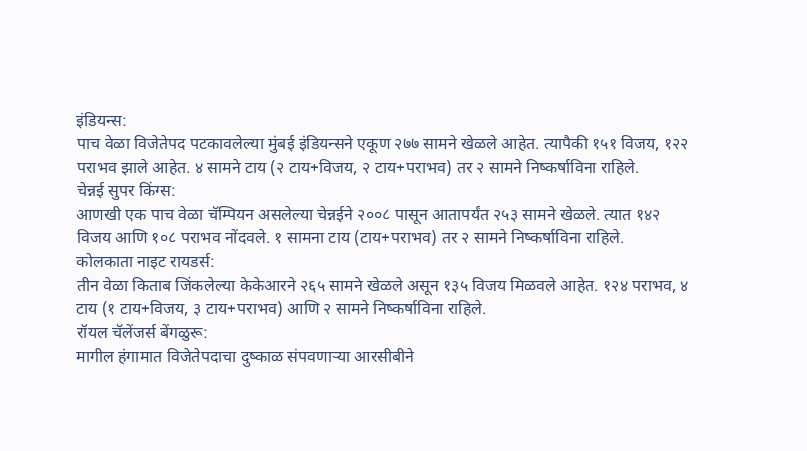इंडियन्स:
पाच वेळा विजेतेपद पटकावलेल्या मुंबई इंडियन्सने एकूण २७७ सामने खेळले आहेत. त्यापैकी १५१ विजय, १२२ पराभव झाले आहेत. ४ सामने टाय (२ टाय+विजय, २ टाय+पराभव) तर २ सामने निष्कर्षाविना राहिले.
चेन्नई सुपर किंग्स:
आणखी एक पाच वेळा चॅम्पियन असलेल्या चेन्नईने २००८ पासून आतापर्यंत २५३ सामने खेळले. त्यात १४२ विजय आणि १०८ पराभव नोंदवले. १ सामना टाय (टाय+पराभव) तर २ सामने निष्कर्षाविना राहिले.
कोलकाता नाइट रायडर्स:
तीन वेळा किताब जिंकलेल्या केकेआरने २६५ सामने खेळले असून १३५ विजय मिळवले आहेत. १२४ पराभव, ४ टाय (१ टाय+विजय, ३ टाय+पराभव) आणि २ सामने निष्कर्षाविना राहिले.
रॉयल चॅलेंजर्स बेंगळुरू:
मागील हंगामात विजेतेपदाचा दुष्काळ संपवणाऱ्या आरसीबीने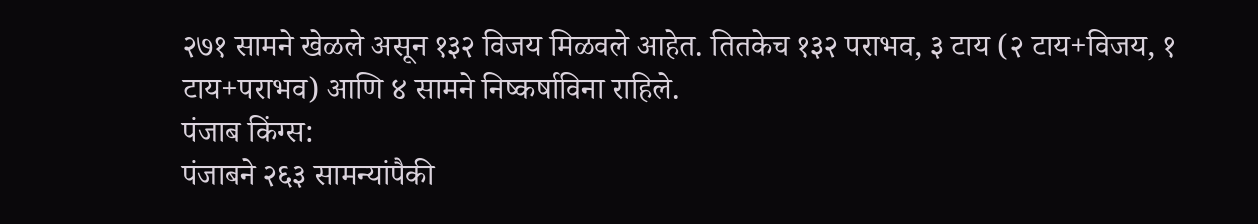२७१ सामने खेळले असून १३२ विजय मिळवले आहेत. तितकेच १३२ पराभव, ३ टाय (२ टाय+विजय, १ टाय+पराभव) आणि ४ सामने निष्कर्षाविना राहिले.
पंजाब किंग्स:
पंजाबने २६३ सामन्यांपैकी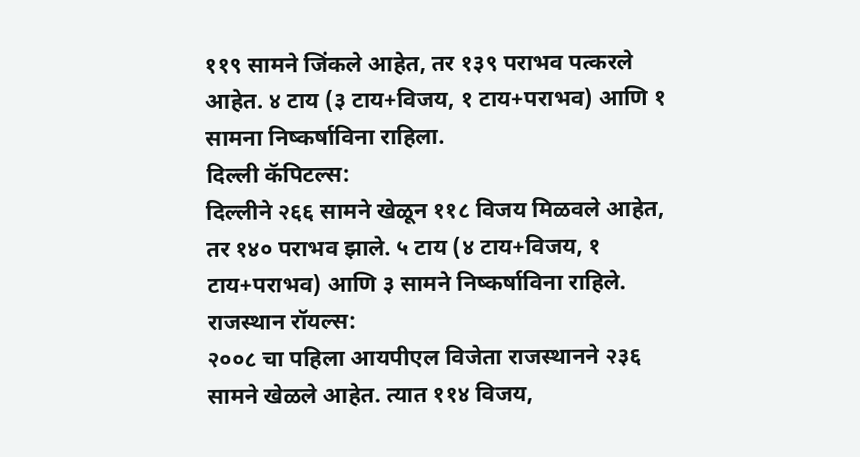११९ सामने जिंकले आहेत, तर १३९ पराभव पत्करले आहेत. ४ टाय (३ टाय+विजय, १ टाय+पराभव) आणि १ सामना निष्कर्षाविना राहिला.
दिल्ली कॅपिटल्स:
दिल्लीने २६६ सामने खेळून ११८ विजय मिळवले आहेत, तर १४० पराभव झाले. ५ टाय (४ टाय+विजय, १ टाय+पराभव) आणि ३ सामने निष्कर्षाविना राहिले.
राजस्थान रॉयल्स:
२००८ चा पहिला आयपीएल विजेता राजस्थानने २३६ सामने खेळले आहेत. त्यात ११४ विजय,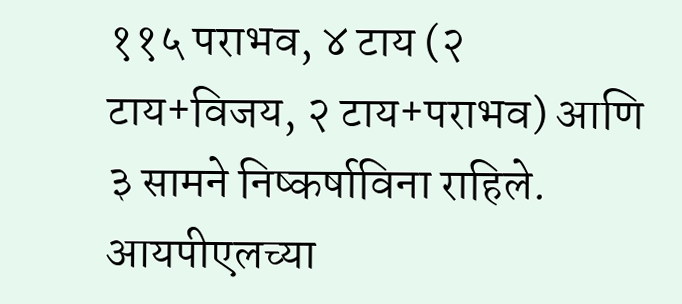११५ पराभव, ४ टाय (२ टाय+विजय, २ टाय+पराभव) आणि ३ सामने निष्कर्षाविना राहिले.
आयपीएलच्या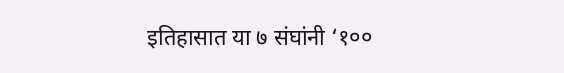इतिहासात या ७ संघांनी ‘१००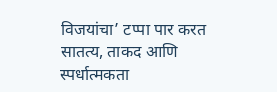विजयांचा’ टप्पा पार करत सातत्य, ताकद आणि स्पर्धात्मकता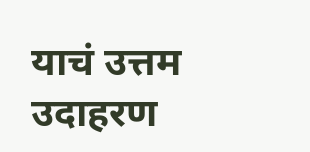याचं उत्तम उदाहरण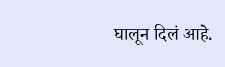घालून दिलं आहे.